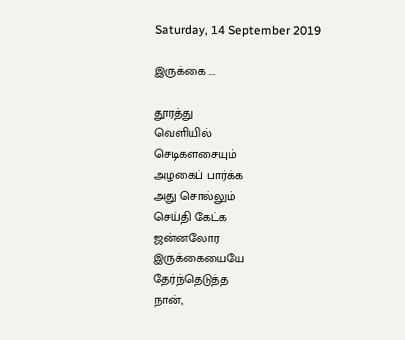Saturday, 14 September 2019

இருக்கை ....

தூரத்து
வெளியில்
செடிகளசையும்
அழகைப் பார்க்க
அது சொல்லும்
செய்தி கேட்க
ஜன்னலோர
இருக்கையையே
தேர்ந்தெடுத்த
நான்,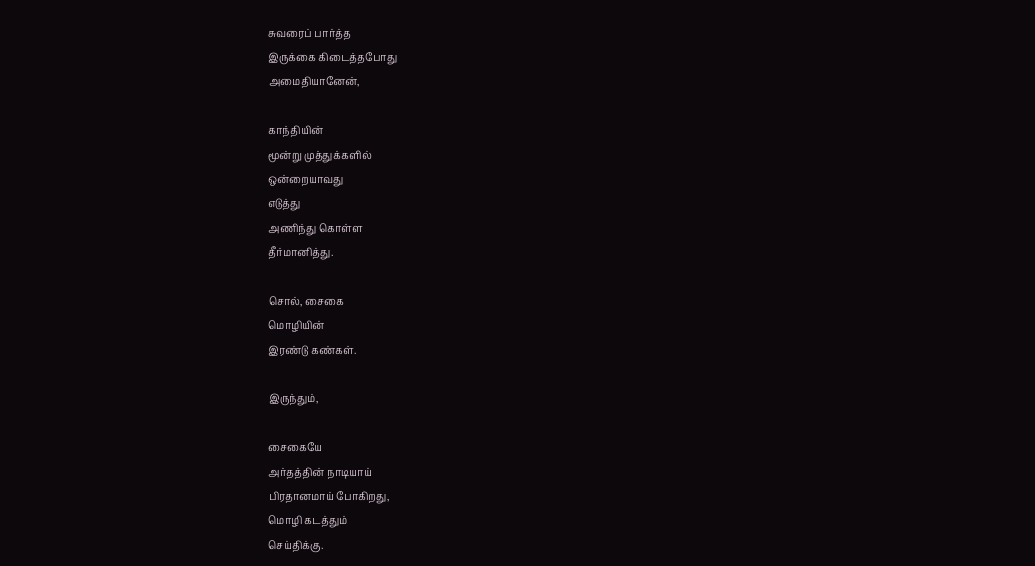சுவரைப் பார்த்த
இருக்கை கிடைத்தபோது
அமைதியானேன்,

காந்தியின்
மூன்று முத்துக்களில்
ஒன்றையாவது
எடுத்து
அணிந்து கொள்ள
தீர்மானித்து.

சொல், சைகை
மொழியின்
இரண்டு கண்கள்.

இருந்தும்,

சைகையே
அர்தத்தின் நாடியாய்
பிரதானமாய் போகிறது,
மொழி கடத்தும்
செய்திக்கு.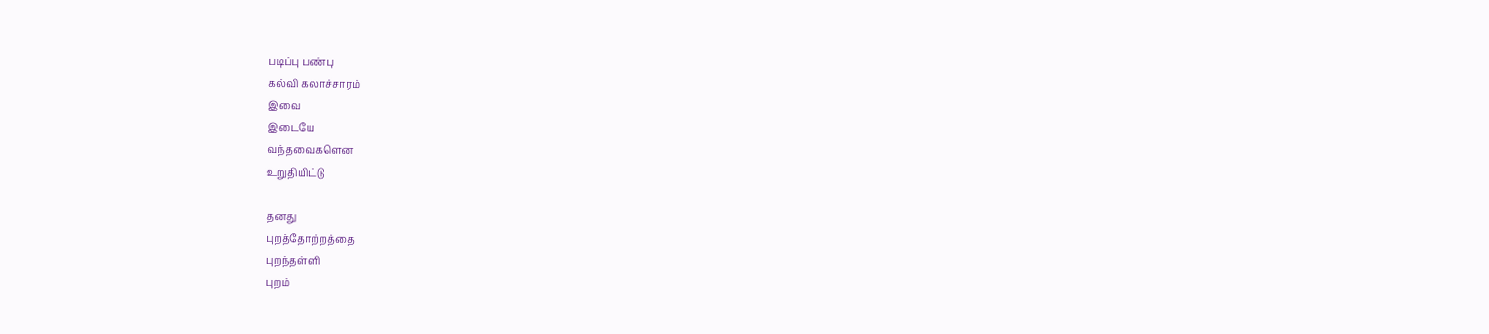படிப்பு பண்பு
கல்வி கலாச்சாரம்
இவை
இடையே
வந்தவைகளென
உறுதியிட்டு

தனது
புறத்தோற்றத்தை
புறந்தள்ளி
புறம்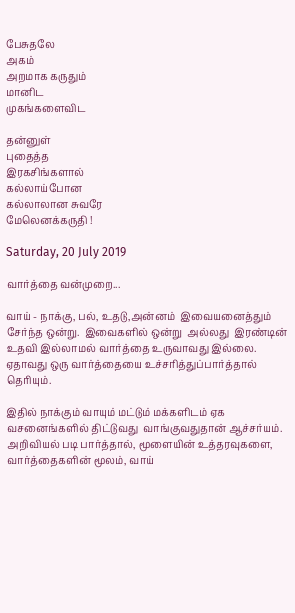பேசுதலே
அகம்
அறமாக கருதும்
மானிட
முகங்களைவிட

தன்னுள்
புதைத்த
இரகசிங்களால்
கல்லாய்போன
கல்லாலான சுவரே
மேலெனக்கருதி !

Saturday, 20 July 2019

வார்த்தை வன்முறை...

வாய் - நாக்கு, பல், உதடு,அன்னம்  இவையனைத்தும் சேர்ந்த ஒன்று.  இவைகளில் ஒன்று  அல்லது  இரண்டின் உதவி இல்லாமல் வார்த்தை உருவாவது இல்லை. ஏதாவது ஒரு வார்த்தையை உச்சரித்துப்பார்த்தால் தெரியும்.

இதில் நாக்கும் வாயும் மட்டும் மக்களிடம் ஏக வசனைங்களில் திட்டுவது  வாங்குவதுதான் ஆச்சர்யம்.  அறிவியல் படி பார்த்தால், மூளையின் உத்தரவுகளை, வார்த்தைகளின் மூலம், வாய்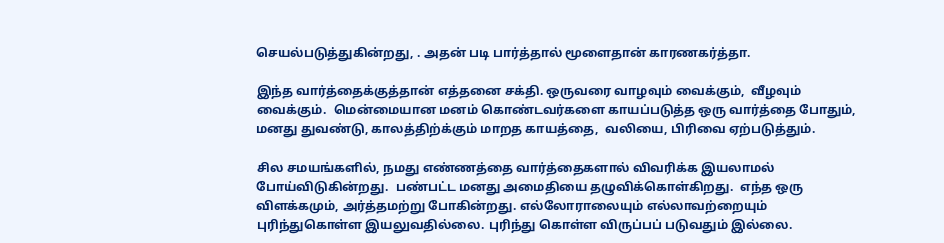செயல்படுத்துகின்றது, . அதன் படி பார்த்தால் மூளைதான் காரணகர்த்தா.

இந்த வார்த்தைக்குத்தான் எத்தனை சக்தி. ஒருவரை வாழவும் வைக்கும்,  வீழவும் வைக்கும்.  மென்மையான மனம் கொண்டவர்களை காயப்படுத்த ஒரு வார்த்தை போதும்,  மனது துவண்டு, காலத்திற்க்கும் மாறத காயத்தை,  வலியை, பிரிவை ஏற்படுத்தும்.

சில சமயங்களில், நமது எண்ணத்தை வார்த்தைகளால் விவரிக்க இயலாமல் போய்விடுகின்றது.  பண்பட்ட மனது அமைதியை தழுவிக்கொள்கிறது.  எந்த ஒரு விளக்கமும், அர்த்தமற்று போகின்றது. எல்லோராலையும் எல்லாவற்றையும் புரிந்துகொள்ள இயலுவதில்லை. புரிந்து கொள்ள விருப்பப் படுவதும் இல்லை.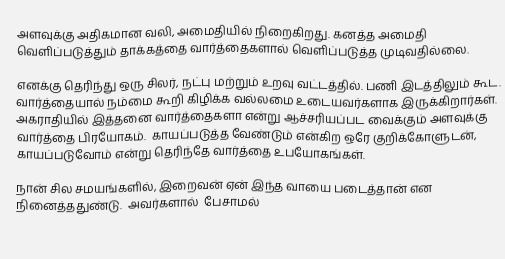அளவுக்கு அதிகமான வலி, அமைதியில் நிறைகிறது. கனத்த அமைதி வெளிப்படுத்தும் தாக்கத்தை வார்த்தைகளால் வெளிப்படுத்த முடிவதில்லை.

எனக்கு தெரிந்து ஒரு சிலர், நட்பு மற்றும் உறவு வட்டத்தில். பணி இடத்திலும் கூட. வார்த்தையால் நம்மை கூறி கிழிக்க வல்லமை உடையவர்களாக இருக்கிறார்கள்.  அகராதியில் இத்தனை வார்த்தைகளா என்று ஆச்சரியப்பட வைக்கும் அளவுக்கு வார்த்தை பிரயோகம்.  காயப்படுத்த வேண்டும் என்கிற ஒரே குறிக்கோளுடன், காயப்படுவோம் என்று தெரிந்தே வார்த்தை உபயோகங்கள்.

நான் சில சமயங்களில், இறைவன் ஏன் இந்த வாயை படைத்தான் என நினைத்ததுண்டு.  அவர்களால்  பேசாமல்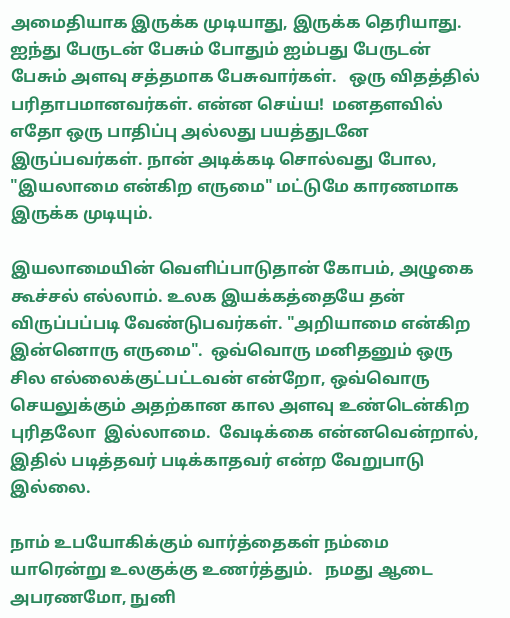அமைதியாக இருக்க முடியாது, இருக்க தெரியாது.  ஐந்து பேருடன் பேசும் போதும் ஐம்பது பேருடன் பேசும் அளவு சத்தமாக பேசுவார்கள்.   ஒரு விதத்தில்
பரிதாபமானவர்கள். என்ன செய்ய!  மனதளவில் எதோ ஒரு பாதிப்பு அல்லது பயத்துடனே இருப்பவர்கள். நான் அடிக்கடி சொல்வது போல, "இயலாமை என்கிற எருமை" மட்டுமே காரணமாக இருக்க முடியும்.

இயலாமையின் வெளிப்பாடுதான் கோபம், அழுகை கூச்சல் எல்லாம். உலக இயக்கத்தையே தன் விருப்பப்படி வேண்டுபவர்கள். "அறியாமை என்கிற இன்னொரு எருமை".  ஒவ்வொரு மனிதனும் ஒரு சில எல்லைக்குட்பட்டவன் என்றோ, ஒவ்வொரு செயலுக்கும் அதற்கான கால அளவு உண்டென்கிற  புரிதலோ  இல்லாமை.  வேடிக்கை என்னவென்றால்,  இதில் படித்தவர் படிக்காதவர் என்ற வேறுபாடு இல்லை.

நாம் உபயோகிக்கும் வார்த்தைகள் நம்மை யாரென்று உலகுக்கு உணர்த்தும்.   நமது ஆடை அபரணமோ, நுனி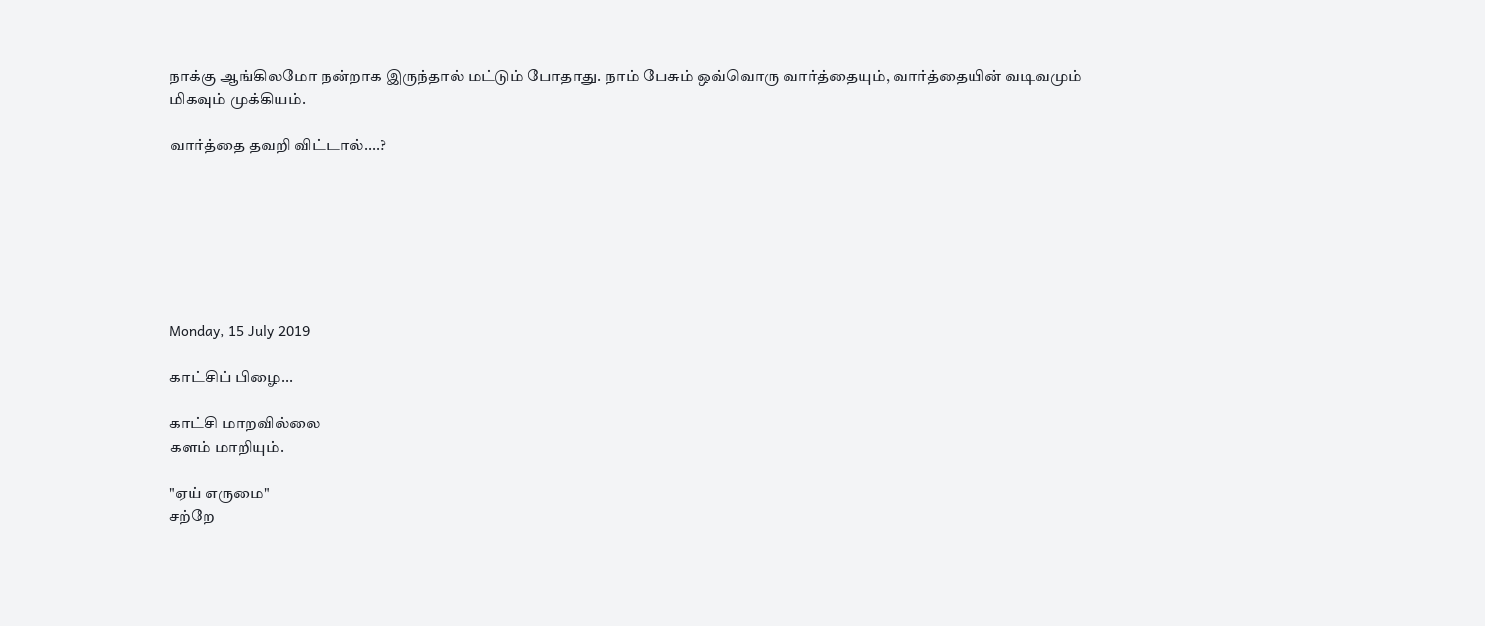நாக்கு ஆங்கிலமோ நன்றாக இருந்தால் மட்டும் போதாது. நாம் பேசும் ஒவ்வொரு வார்த்தையும், வார்த்தையின் வடிவமும் மிகவும் முக்கியம்.

வார்த்தை தவறி விட்டால்....?







Monday, 15 July 2019

காட்சிப் பிழை...

காட்சி மாறவில்லை
களம் மாறியும்.

"ஏய் எருமை"
சற்றே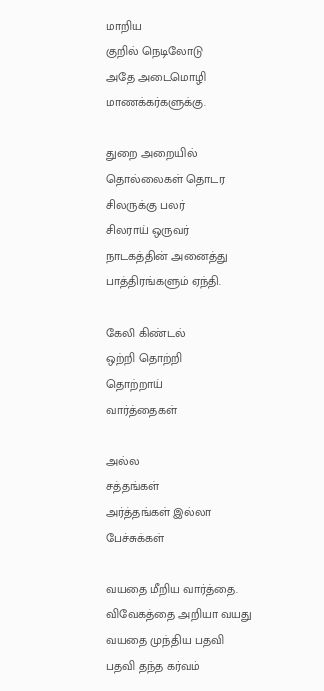மாறிய
குறில் நெடிலோடு
அதே அடைமொழி
மாணக்கர்களுக்கு.

துறை அறையில்
தொல்லைகள் தொடர
சிலருக்கு பலர்
சிலராய் ஒருவர்
நாடகத்தின் அனைத்து
பாத்திரங்களும் ஏந்தி.

கேலி கிண்டல்
ஒற்றி தொற்றி
தொற்றாய்
வார்த்தைகள்

அல்ல
சத்தங்கள்
அர்த்தங்கள் இல்லா
பேச்சுக்கள்

வயதை மீறிய வார்த்தை.
விவேகத்தை அறியா வயது
வயதை முந்திய பதவி
பதவி தந்த கர்வம்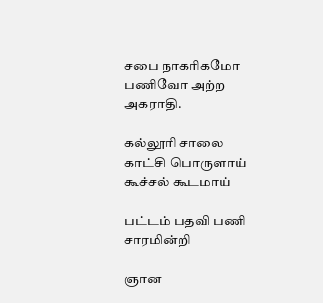சபை நாகரிகமோ
பணிவோ அற்ற
அகராதி.

கல்லூரி சாலை
காட்சி பொருளாய்
கூச்சல் கூடமாய்

பட்டம் பதவி பணி
சாரமின்றி

ஞான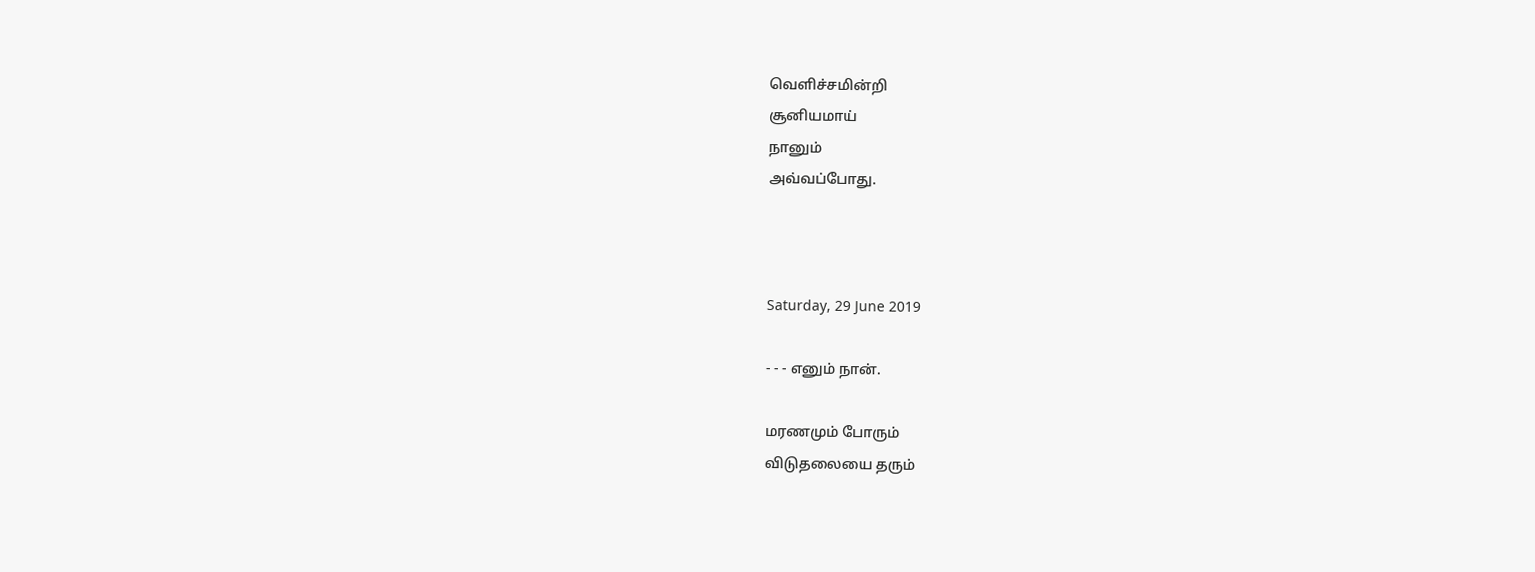வெளிச்சமின்றி
சூனியமாய்
நானும்
அவ்வப்போது.



Saturday, 29 June 2019

- - - எனும் நான்.

மரணமும் போரும்
விடுதலையை தரும்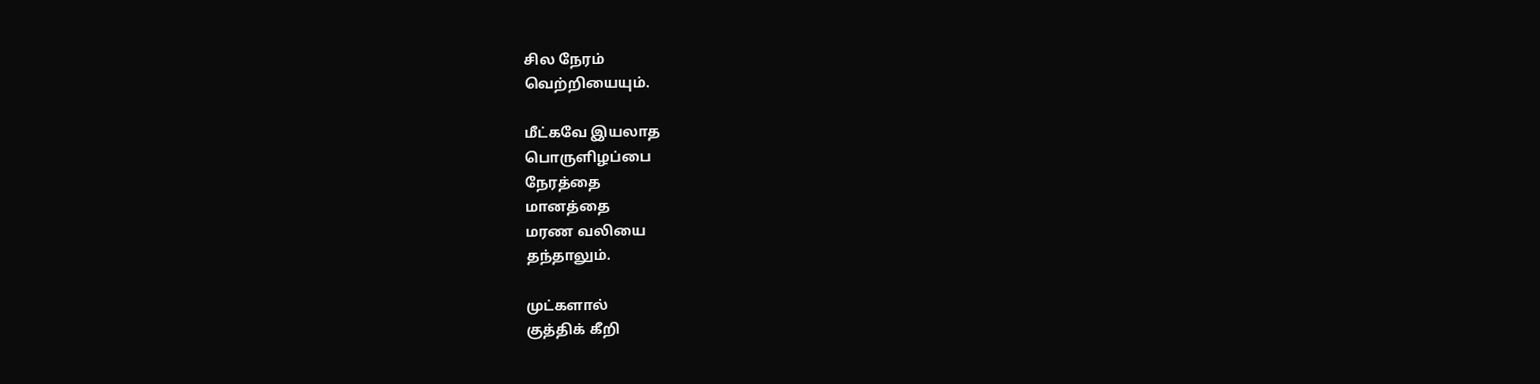சில நேரம்
வெற்றியையும்.

மீட்கவே இயலாத
பொருளிழப்பை
நேரத்தை
மானத்தை
மரண வலியை
தந்தாலும்.

முட்களால்
குத்திக் கீறி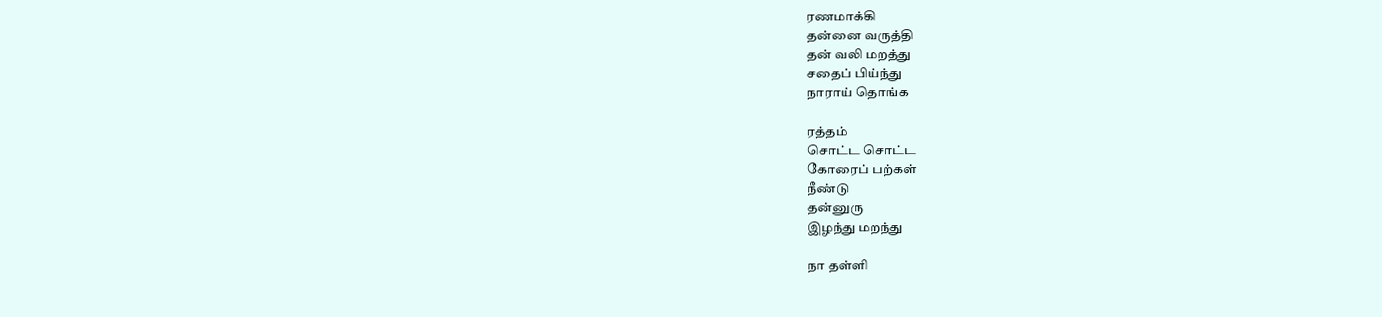ரணமாக்கி
தன்னை வருத்தி
தன் வலி மறத்து
சதைப் பிய்ந்து
நாராய் தொங்க

ரத்தம்
சொட்ட சொட்ட
கோரைப் பற்கள்
நீண்டு
தன்னுரு
இழந்து மறந்து

நா தள்ளி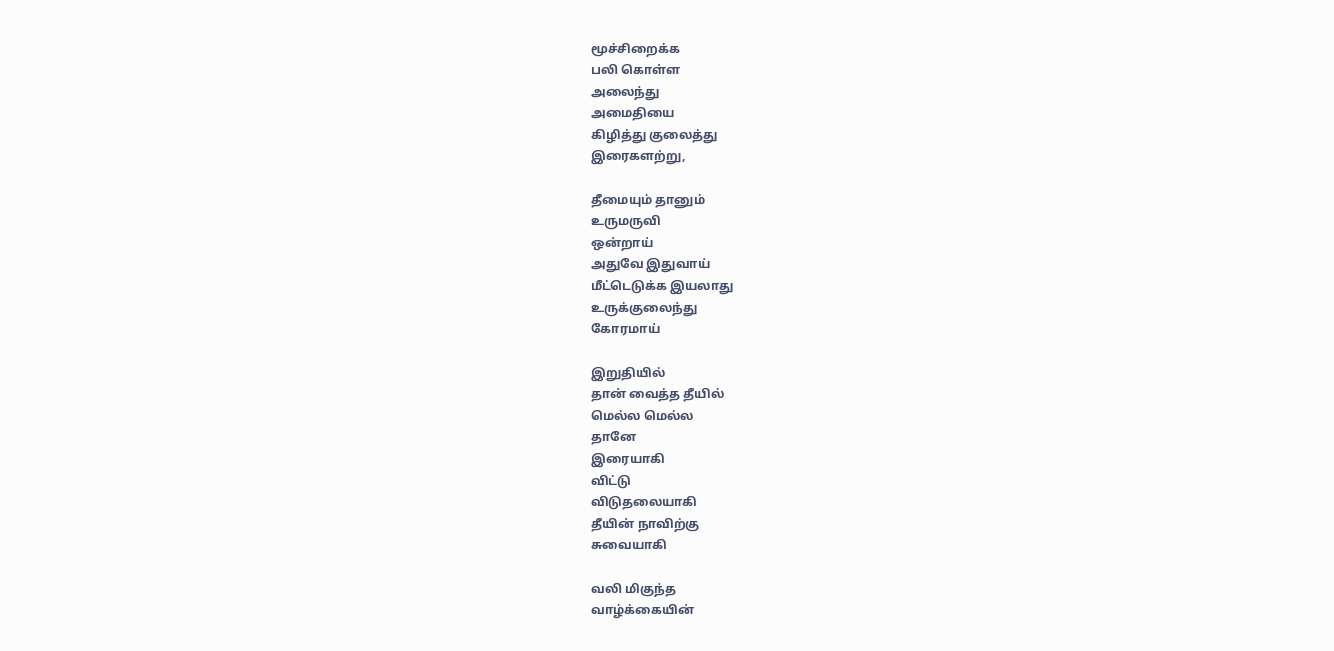மூச்சிறைக்க
பலி கொள்ள
அலைந்து
அமைதியை
கிழித்து குலைத்து
இரைகளற்று,

தீமையும் தானும்
உருமருவி
ஒன்றாய்
அதுவே இதுவாய்
மீட்டெடுக்க இயலாது
உருக்குலைந்து
கோரமாய்

இறுதியில்
தான் வைத்த தீயில்
மெல்ல மெல்ல
தானே
இரையாகி
விட்டு
விடுதலையாகி
தீயின் நாவிற்கு
சுவையாகி

வலி மிகுந்த
வாழ்க்கையின்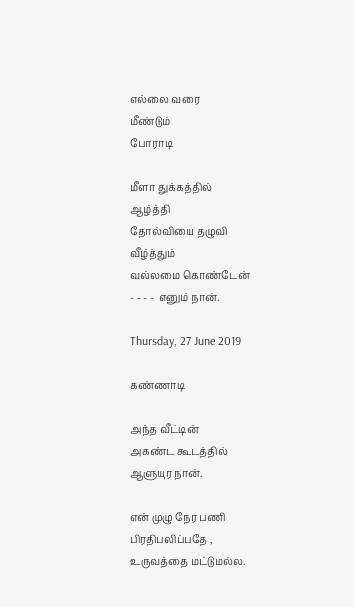எல்லை வரை
மீண்டும்
போராடி

மீளா துக்கத்தில்
ஆழ்த்தி
தோல்வியை தழுவி
வீழ்த்தும்
வல்லமை கொண்டேன்
- - - -  எனும் நான்.

Thursday, 27 June 2019

கண்ணாடி

அந்த வீட்டின்
அகண்ட கூடத்தில்
ஆளுயுர நான்.

என் முழு நேர பணி
பிரதிபலிப்பதே ,
உருவத்தை மட்டுமல்ல.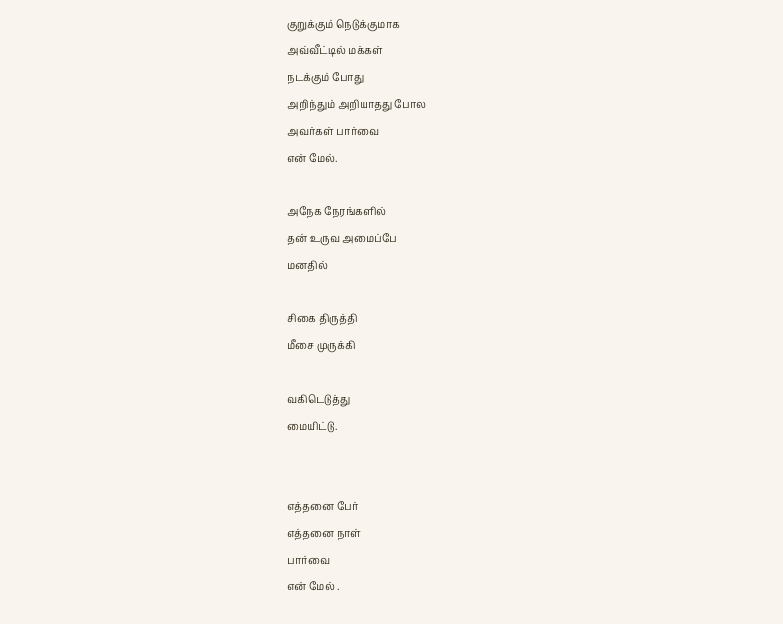குறுக்கும் நெடுக்குமாக
அவ்வீட்டில் மக்கள்
நடக்கும் போது
அறிந்தும் அறியாதது போல
அவர்கள் பார்வை
என் மேல்.

அநேக நேரங்களில்
தன் உருவ அமைப்பே
மனதில்

சிகை திருத்தி
மீசை முருக்கி

வகிடெடுத்து
மையிட்டு.


எத்தனை பேர்
எத்தனை நாள்
பார்வை
என் மேல் .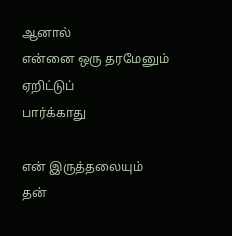ஆனால்
என்னை ஒரு தரமேனும்
ஏறிட்டுப்
பார்க்காது

என் இருத்தலையும்
தன்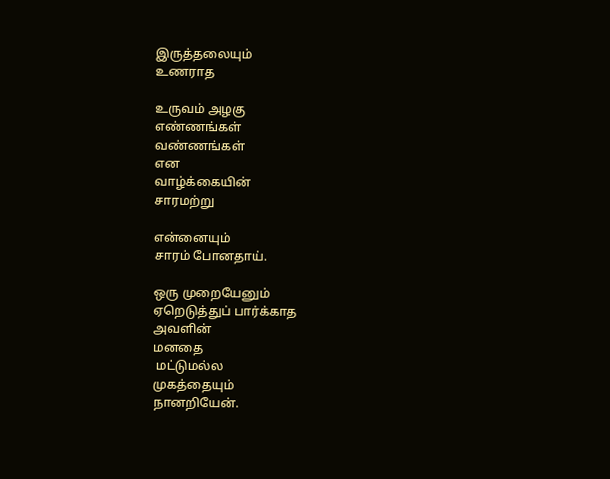இருத்தலையும்
உணராத

உருவம் அழகு
எண்ணங்கள்
வண்ணங்கள்
என
வாழ்க்கையின்
சாரமற்று

என்னையும்
சாரம் போனதாய்.

ஒரு முறையேனும்
ஏறெடுத்துப் பார்க்காத
அவளின்
மனதை
 மட்டுமல்ல
முகத்தையும்
நானறியேன்.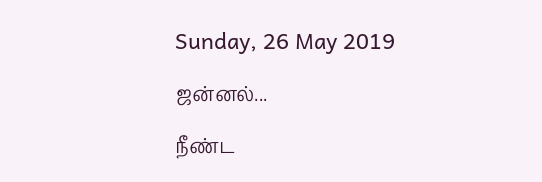Sunday, 26 May 2019

ஜன்னல்...

நீண்ட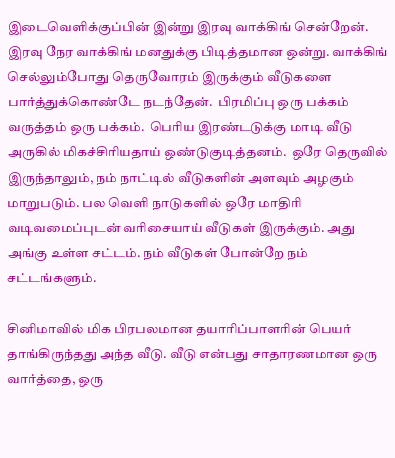இடைவெளிக்குப்பின் இன்று இரவு வாக்கிங் சென்றேன். இரவு நேர வாக்கிங் மனதுக்கு பிடித்தமான ஒன்று. வாக்கிங் செல்லும்போது தெருவோரம் இருக்கும் வீடுகளை பார்த்துக்கொண்டே நடந்தேன்.  பிரமிப்பு ஒரு பக்கம் வருத்தம் ஒரு பக்கம்.  பெரிய இரண்டடுக்கு மாடி வீடு அருகில் மிகச்சிரியதாய் ஒண்டுகுடித்தனம்.  ஒரே தெருவில் இருந்தாலும், நம் நாட்டில் வீடுகளின் அளவும் அழகும் மாறுபடும். பல வெளி நாடுகளில் ஒரே மாதிரி வடிவமைப்புடன் வரிசையாய் வீடுகள் இருக்கும். அது அங்கு உள்ள சட்டம். நம் வீடுகள் போன்றே நம் சட்டங்களும்.

சினிமாவில் மிக பிரபலமான தயாரிப்பாளரின் பெயர் தாங்கிருந்தது அந்த வீடு. வீடு என்பது சாதாரணமான ஒரு வார்த்தை, ஒரு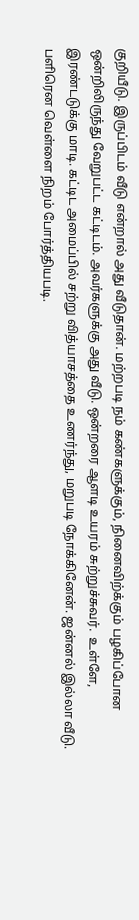குறியீடு. இருப்பிடம் வீடு என்றால் அது வீடுதான். மற்றபடி நம் கண்களுக்கும், நினைவிற்க்கும் பழகிப்போன ஒன்றிலிருந்து வேறுபட்ட கட்டிடம். அவர்களுக்கு அது வீடு. ஒன்றரை ஆளடி உயரம் சுற்றுச்சுவர்.  உள்ளே, இரண்டடுக்கு மாடி. கட்டிட அமைப்பில் சற்று வித்யாசத்தை உணர்ந்து, மறுபடி நோக்கினேன். ஜன்னல் இல்லா வீடு. பளிரென வெள்ளை நிறம் போர்த்தியபடி.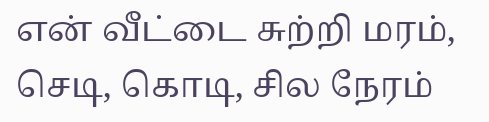என் வீட்டை சுற்றி மரம், செடி, கொடி, சில நேரம்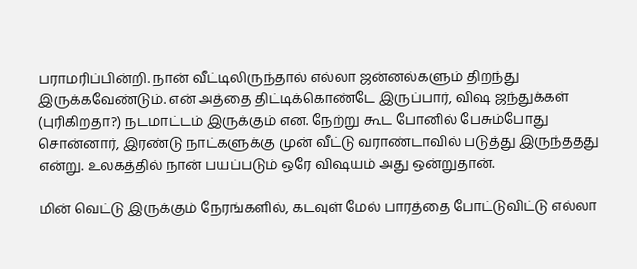பராமரிப்பின்றி. நான் வீட்டிலிருந்தால் எல்லா ஜன்னல்களும் திறந்து இருக்கவேண்டும். என் அத்தை திட்டிக்கொண்டே இருப்பார், விஷ ஜந்துக்கள் (புரிகிறதா?) நடமாட்டம் இருக்கும் என. நேற்று கூட போனில் பேசும்போது சொன்னார், இரண்டு நாட்களுக்கு முன் வீட்டு வராண்டாவில் படுத்து இருந்ததது என்று. உலகத்தில் நான் பயப்படும் ஒரே விஷயம் அது ஒன்றுதான்.

மின் வெட்டு இருக்கும் நேரங்களில், கடவுள் மேல் பாரத்தை போட்டுவிட்டு எல்லா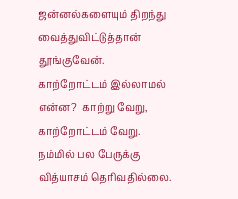ஜன்னல்களையும் திறந்து வைத்துவிட்டுத்தான் தூங்குவேன். காற்றோட்டம் இல்லாமல் என்ன?  காற்று வேறு, காற்றோட்டம் வேறு.  நம்மில் பல பேருக்கு வித்யாசம் தெரிவதில்லை.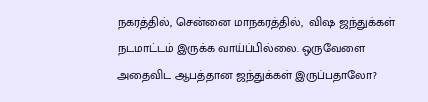நகரத்தில், சென்னை மாநகரத்தில்,  விஷ ஜந்துக்கள்  நடமாட்டம் இருக்க வாய்ப்பில்லை. ஒருவேளை அதைவிட ஆபத்தான ஜந்துக்கள் இருப்பதாலோ?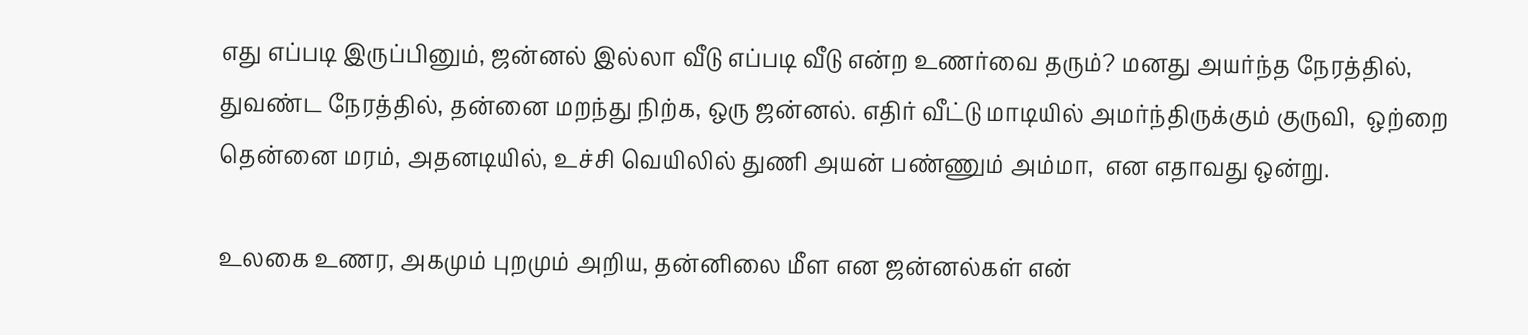எது எப்படி இருப்பினும், ஜன்னல் இல்லா வீடு எப்படி வீடு என்ற உணர்வை தரும்? மனது அயர்ந்த நேரத்தில்,  துவண்ட நேரத்தில், தன்னை மறந்து நிற்க, ஒரு ஜன்னல். எதிர் வீட்டு மாடியில் அமர்ந்திருக்கும் குருவி,  ஒற்றை தென்னை மரம், அதனடியில், உச்சி வெயிலில் துணி அயன் பண்ணும் அம்மா,  என எதாவது ஒன்று.

உலகை உணர, அகமும் புறமும் அறிய, தன்னிலை மீள என ஜன்னல்கள் என்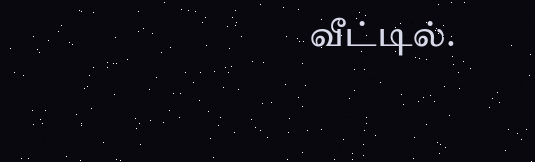வீட்டில்.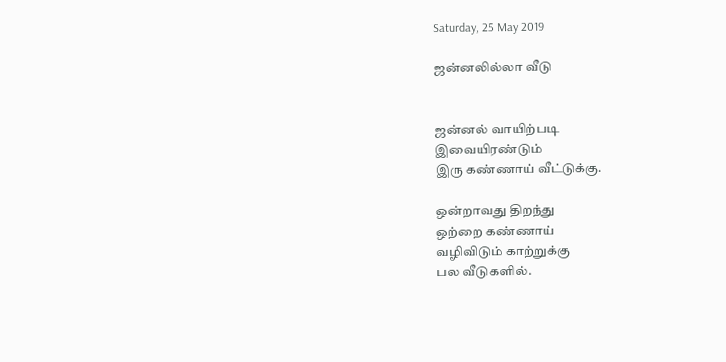Saturday, 25 May 2019

ஜன்னலில்லா வீடு


ஜன்னல் வாயிற்படி
இவையிரண்டும்
இரு கண்ணாய் வீட்டுக்கு.

ஒன்றாவது திறந்து
ஒற்றை கண்ணாய்
வழிவிடும் காற்றுக்கு
பல வீடுகளில்.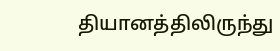தியானத்திலிருந்து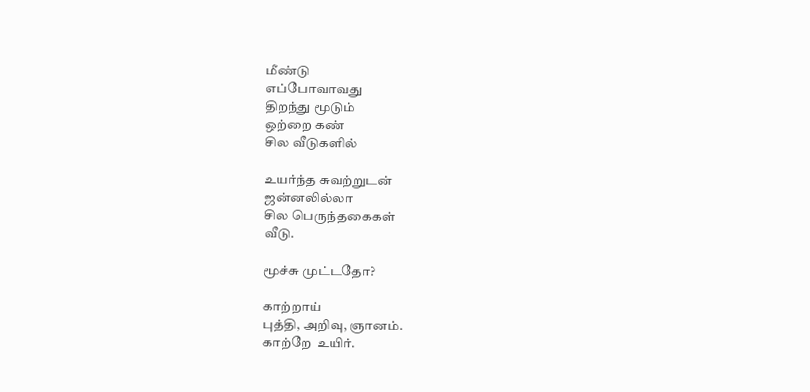மீண்டு
எப்போவாவது
திறந்து மூடும்
ஒற்றை கண்
சில வீடுகளில்

உயர்ந்த சுவற்றுடன்
ஜன்னலில்லா
சில பெருந்தகைகள்
வீடு.

மூச்சு முட்டதோ?

காற்றாய்
புத்தி, அறிவு, ஞானம்.
காற்றே  உயிர்.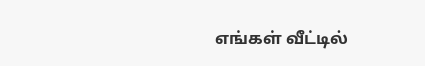எங்கள் வீட்டில்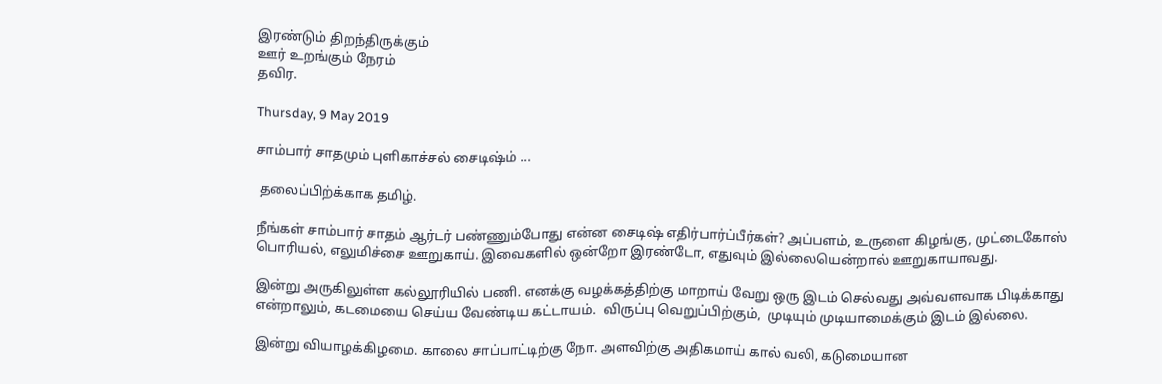இரண்டும் திறந்திருக்கும்
ஊர் உறங்கும் நேரம்
தவிர.

Thursday, 9 May 2019

சாம்பார் சாதமும் புளிகாச்சல் சைடிஷ்ம் ...

 தலைப்பிற்க்காக தமிழ்.

நீங்கள் சாம்பார் சாதம் ஆர்டர் பண்ணும்போது என்ன சைடிஷ் எதிர்பார்ப்பீர்கள்? அப்பளம், உருளை கிழங்கு, முட்டைகோஸ் பொரியல், எலுமிச்சை ஊறுகாய். இவைகளில் ஒன்றோ இரண்டோ, எதுவும் இல்லையென்றால் ஊறுகாயாவது.

இன்று அருகிலுள்ள கல்லூரியில் பணி. எனக்கு வழக்கத்திற்கு மாறாய் வேறு ஒரு இடம் செல்வது அவ்வளவாக பிடிக்காது என்றாலும், கடமையை செய்ய வேண்டிய கட்டாயம்.  விருப்பு வெறுப்பிற்கும்,  முடியும் முடியாமைக்கும் இடம் இல்லை.

இன்று வியாழக்கிழமை. காலை சாப்பாட்டிற்கு நோ. அளவிற்கு அதிகமாய் கால் வலி, கடுமையான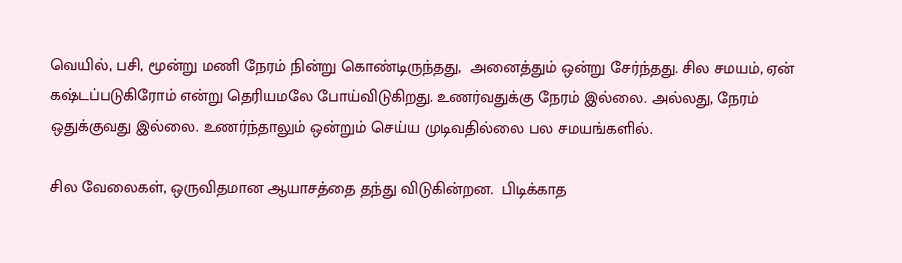வெயில், பசி, மூன்று மணி நேரம் நின்று கொண்டிருந்தது,  அனைத்தும் ஒன்று சேர்ந்தது. சில சமயம், ஏன் கஷ்டப்படுகிரோம் என்று தெரியமலே போய்விடுகிறது. உணர்வதுக்கு நேரம் இல்லை. அல்லது, நேரம் ஒதுக்குவது இல்லை. உணர்ந்தாலும் ஒன்றும் செய்ய முடிவதில்லை பல சமயங்களில்.

சில வேலைகள், ஒருவிதமான ஆயாசத்தை தந்து விடுகின்றன.  பிடிக்காத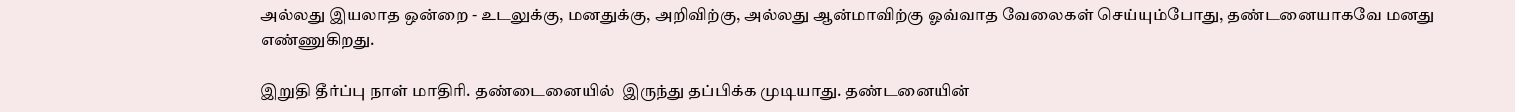அல்லது இயலாத ஒன்றை - உடலுக்கு, மனதுக்கு, அறிவிற்கு, அல்லது ஆன்மாவிற்கு ஓவ்வாத வேலைகள் செய்யும்போது, தண்டனையாகவே மனது எண்ணுகிறது.

இறுதி தீர்ப்பு நாள் மாதிரி. தண்டைனையில்  இருந்து தப்பிக்க முடியாது. தண்டனையின்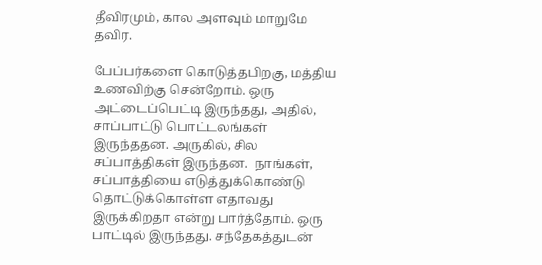தீவிரமும், கால அளவும் மாறுமே தவிர.

பேப்பர்களை கொடுத்தபிறகு, மத்திய உணவிற்கு சென்றோம். ஒரு அட்டைப்பெட்டி இருந்தது, அதில், சாப்பாட்டு பொட்டலங்கள் இருந்ததன. அருகில், சில சப்பாத்திகள் இருந்தன.  நாங்கள், சப்பாத்தியை எடுத்துக்கொண்டு தொட்டுக்கொள்ள எதாவது இருக்கிறதா என்று பார்த்தோம். ஒரு பாட்டில் இருந்தது. சந்தேகத்துடன்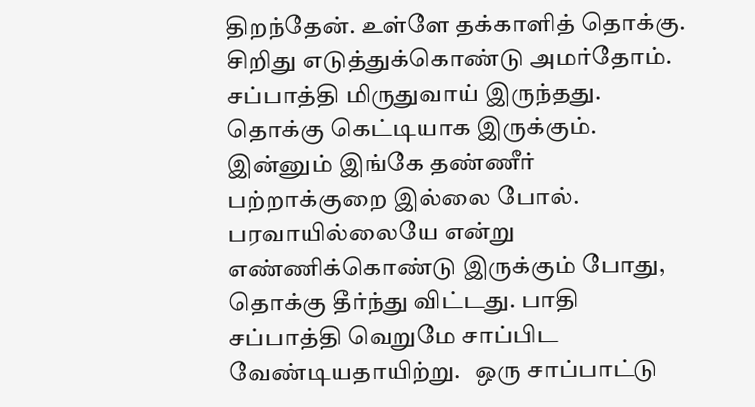திறந்தேன். உள்ளே தக்காளித் தொக்கு. சிறிது எடுத்துக்கொண்டு அமர்தோம். சப்பாத்தி மிருதுவாய் இருந்தது. தொக்கு கெட்டியாக இருக்கும். இன்னும் இங்கே தண்ணீர் பற்றாக்குறை இல்லை போல்.  பரவாயில்லையே என்று எண்ணிக்கொண்டு இருக்கும் போது, தொக்கு தீர்ந்து விட்டது. பாதி சப்பாத்தி வெறுமே சாப்பிட வேண்டியதாயிற்று.   ஒரு சாப்பாட்டு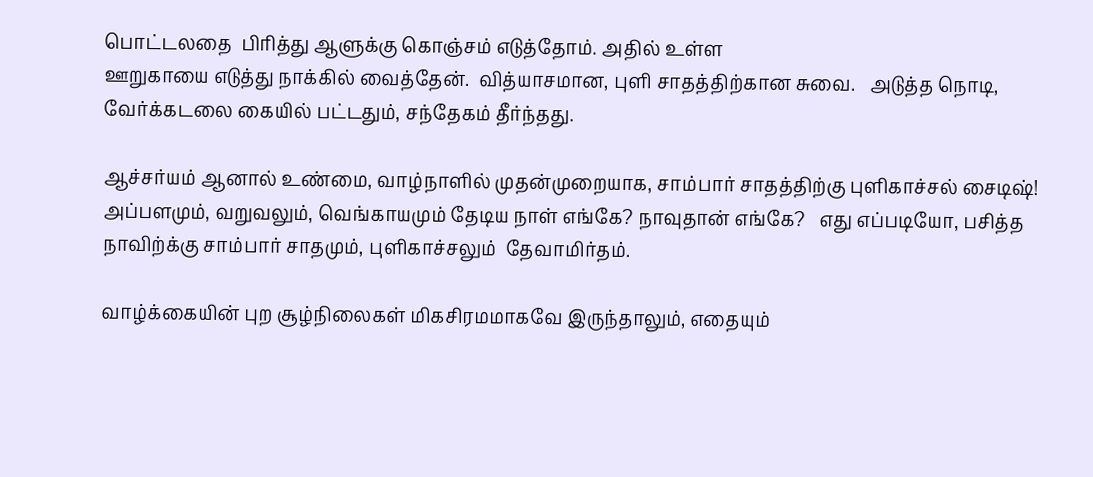பொட்டலதை  பிரித்து ஆளுக்கு கொஞ்சம் எடுத்தோம். அதில் உள்ள
ஊறுகாயை எடுத்து நாக்கில் வைத்தேன்.  வித்யாசமான, புளி சாதத்திற்கான சுவை.   அடுத்த நொடி, வேர்க்கடலை கையில் பட்டதும், சந்தேகம் தீர்ந்தது.

ஆச்சர்யம் ஆனால் உண்மை, வாழ்நாளில் முதன்முறையாக, சாம்பார் சாதத்திற்கு புளிகாச்சல் சைடிஷ்!  அப்பளமும், வறுவலும், வெங்காயமும் தேடிய நாள் எங்கே? நாவுதான் எங்கே?   எது எப்படியோ, பசித்த நாவிற்க்கு சாம்பார் சாதமும், புளிகாச்சலும்  தேவாமிர்தம்.

வாழ்க்கையின் புற சூழ்நிலைகள் மிகசிரமமாகவே இருந்தாலும், எதையும்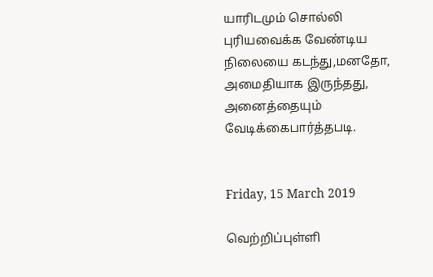யாரிடமும் சொல்லி புரியவைக்க வேண்டிய நிலையை கடந்து,மனதோ, அமைதியாக இருந்தது, அனைத்தையும் வேடிக்கைபார்த்தபடி.


Friday, 15 March 2019

வெற்றிப்புள்ளி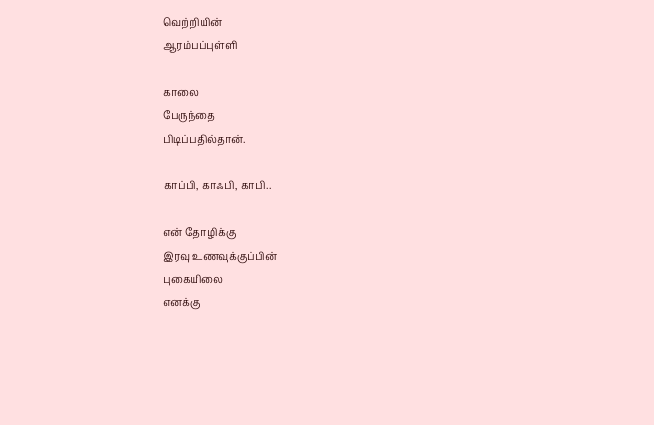வெற்றியின்
ஆரம்பப்புள்ளி

காலை
பேருந்தை
பிடிப்பதில்தான்.

காப்பி, காஃபி, காபி..

என் தோழிக்கு
இரவு உணவுக்குப்பின்
புகையிலை
எனக்கு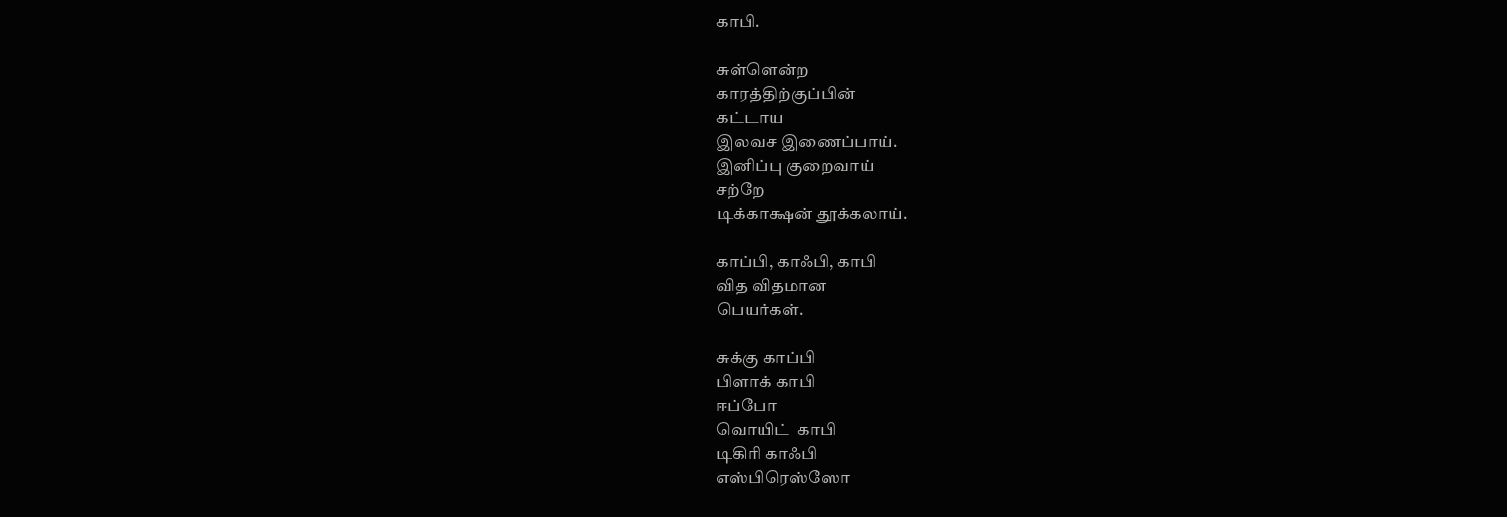காபி.

சுள்ளென்ற
காரத்திற்குப்பின்
கட்டாய
இலவச இணைப்பாய்.
இனிப்பு குறைவாய்
சற்றே
டிக்காக்ஷன் தூக்கலாய்.

காப்பி, காஃபி, காபி
வித விதமான
பெயர்கள்.

சுக்கு காப்பி
பிளாக் காபி
ஈப்போ
வொயிட்  காபி
டிகிரி காஃபி
எஸ்பிரெஸ்ஸோ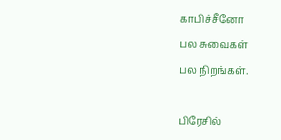காபிச்சீனோ
பல சுவைகள்
பல நிறங்கள்.

பிரேசில்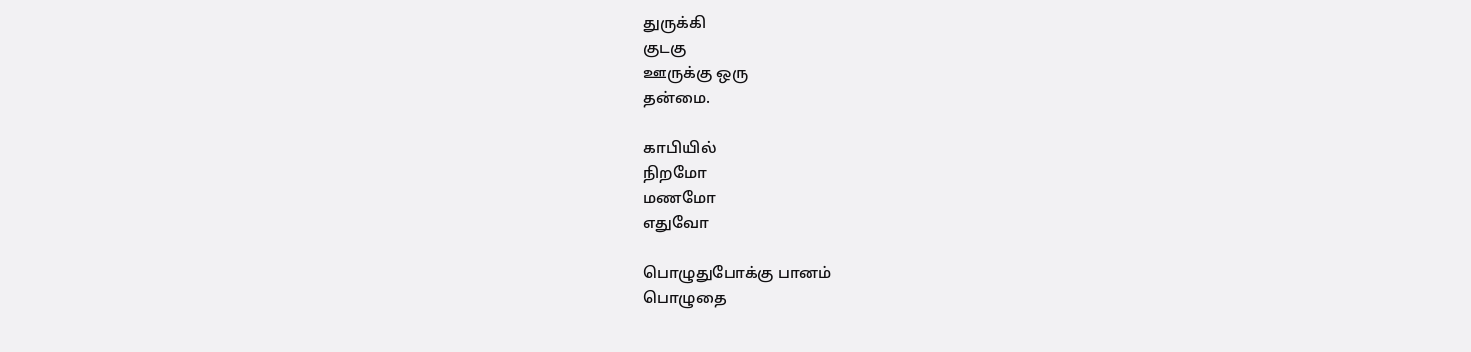துருக்கி
குடகு
ஊருக்கு ஒரு
தன்மை.

காபியில்
நிறமோ
மணமோ
எதுவோ

பொழுதுபோக்கு பானம்
பொழுதை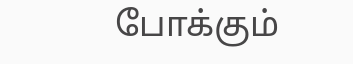போக்கும்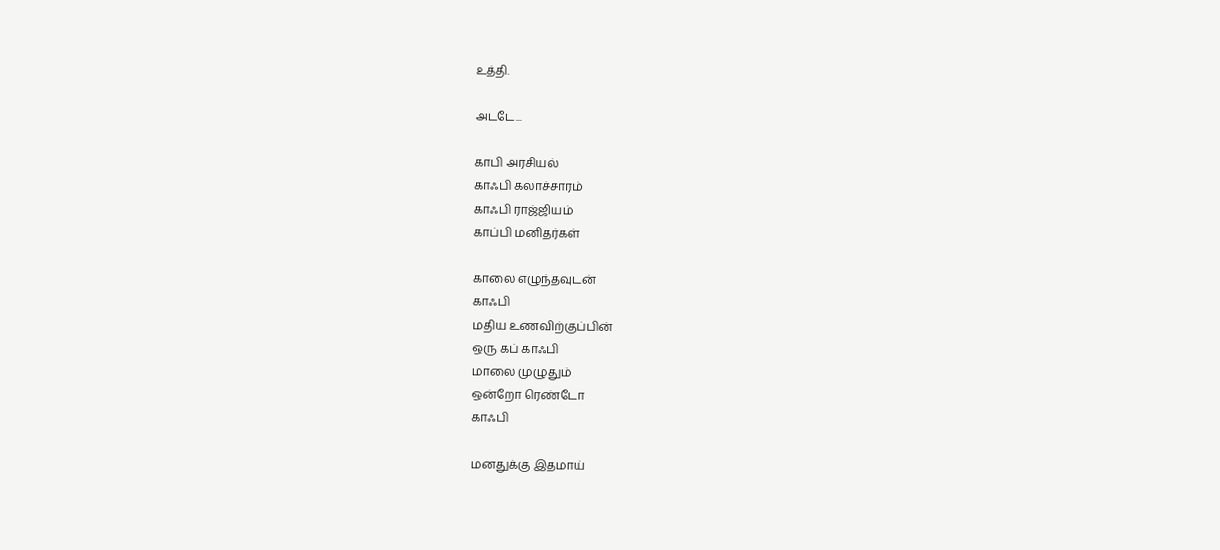உத்தி.

அடடே...

காபி அரசியல்
காஃபி கலாச்சாரம்
காஃபி ராஜ்ஜியம்
காப்பி மனிதர்கள்

காலை எழுந்தவுடன்
காஃபி
மதிய உணவிற்குப்பின்
ஒரு கப் காஃபி
மாலை முழுதும்
ஒன்றோ ரெண்டோ
காஃபி

மனதுக்கு இதமாய்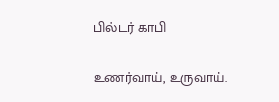பில்டர் காபி

உணர்வாய், உருவாய்.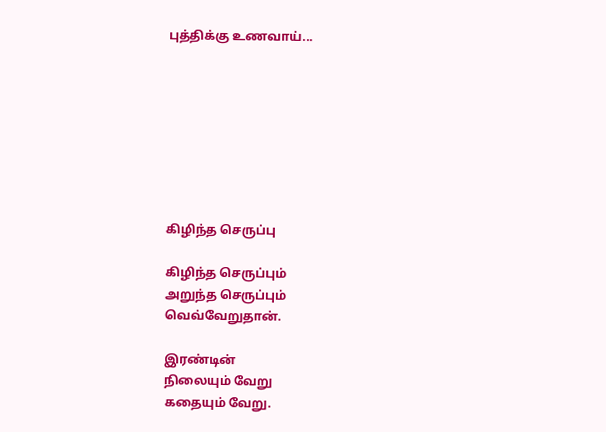புத்திக்கு உணவாய்...








கிழிந்த செருப்பு

கிழிந்த செருப்பும்
அறுந்த செருப்பும்
வெவ்வேறுதான்.

இரண்டின்
நிலையும் வேறு
கதையும் வேறு.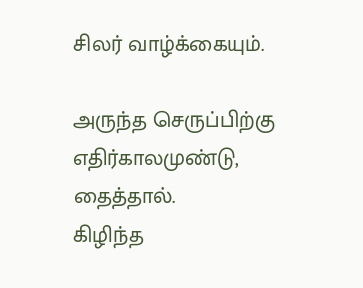சிலர் வாழ்க்கையும்.

அருந்த செருப்பிற்கு
எதிர்காலமுண்டு,
தைத்தால்.
கிழிந்த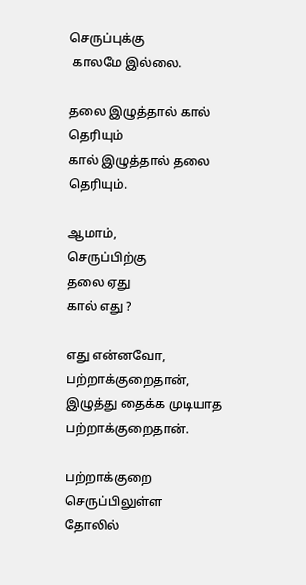செருப்புக்கு
 காலமே இல்லை.

தலை இழுத்தால் கால் தெரியும்
கால் இழுத்தால் தலை தெரியும்.

ஆமாம்,
செருப்பிற்கு
தலை ஏது
கால் எது ?

எது என்னவோ,
பற்றாக்குறைதான்,
இழுத்து தைக்க முடியாத
பற்றாக்குறைதான்.

பற்றாக்குறை
செருப்பிலுள்ள
தோலில்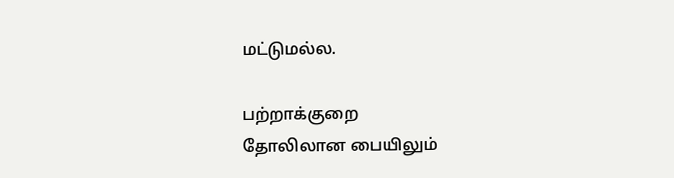மட்டுமல்ல.

பற்றாக்குறை
தோலிலான பையிலும்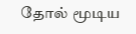தோல் மூடிய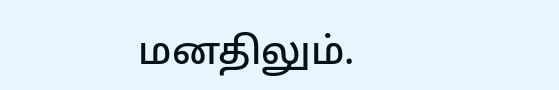மனதிலும்.